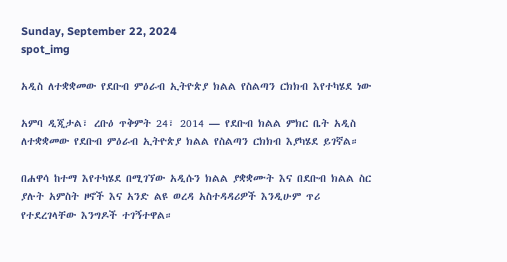Sunday, September 22, 2024
spot_img

አዲስ ለተቋቋመው የደቡብ ምዕራብ ኢትዮጵያ ክልል የስልጣን ርክክብ እየተካሄደ ነው

አምባ ዲጂታል፣ ረቡዕ ጥቅምት 24፣ 2014 ― የደቡብ ክልል ምክር ቤት አዲስ ለተቋቋመው የደቡብ ምዕራብ ኢትዮጵያ ክልል የስልጣን ርክክብ እያካሄደ ይገኛል።

በሐዋሳ ከተማ እየተካሄደ በሚገኘው አዲሱን ክልል ያቋቋሙት እና በደቡብ ክልል ስር ያሉት አምስት ዞኖች እና አንድ ልዩ ወረዳ አስተዳዳሪዎች እንዲሁም ጥሪ የተደረገላቸው እንግዶች ተገኝተዋል።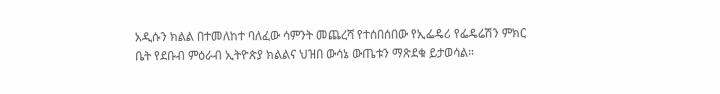አዲሱን ክልል በተመለከተ ባለፈው ሳምንት መጨረሻ የተሰበሰበው የኢፌዴሪ የፌዴሬሽን ምክር ቤት የደቡብ ምዕራብ ኢትዮጵያ ክልልና ህዝበ ውሳኔ ውጤቱን ማጽደቁ ይታወሳል።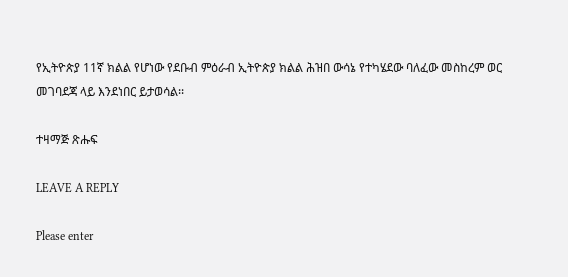የኢትዮጵያ 11ኛ ክልል የሆነው የደቡብ ምዕራብ ኢትዮጵያ ክልል ሕዝበ ውሳኔ የተካሄደው ባለፈው መስከረም ወር መገባደጃ ላይ እንደነበር ይታወሳል፡፡

ተዛማጅ ጽሑፍ

LEAVE A REPLY

Please enter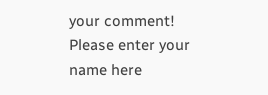your comment!
Please enter your name here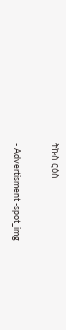ትኩስ ርዕስ

- Advertisment -spot_img